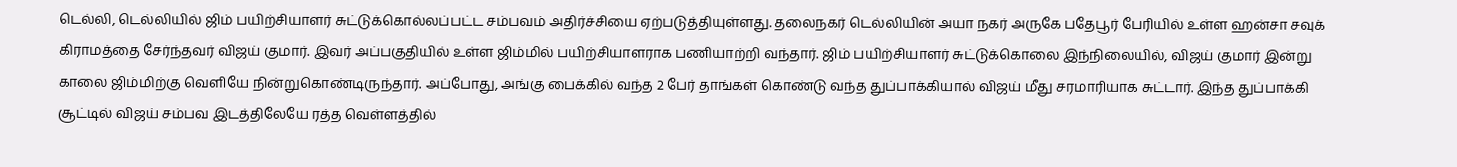டெல்லி, டெல்லியில் ஜிம் பயிற்சியாளர் சுட்டுக்கொல்லப்பட்ட சம்பவம் அதிர்ச்சியை ஏற்படுத்தியுள்ளது. தலைநகர் டெல்லியின் அயா நகர் அருகே பதேபூர் பேரியில் உள்ள ஹன்சா சவுக் கிராமத்தை சேர்ந்தவர் விஜய் குமார். இவர் அப்பகுதியில் உள்ள ஜிம்மில் பயிற்சியாளராக பணியாற்றி வந்தார். ஜிம் பயிற்சியாளர் சுட்டுக்கொலை இந்நிலையில், விஜய் குமார் இன்று காலை ஜிம்மிற்கு வெளியே நின்றுகொண்டிருந்தார். அப்போது, அங்கு பைக்கில் வந்த 2 பேர் தாங்கள் கொண்டு வந்த துப்பாக்கியால் விஜய் மீது சரமாரியாக சுட்டார். இந்த துப்பாக்கி சூட்டில் விஜய் சம்பவ இடத்திலேயே ரத்த வெள்ளத்தில்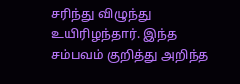சரிந்து விழுந்து உயிரிழந்தார். இந்த சம்பவம் குறித்து அறிந்த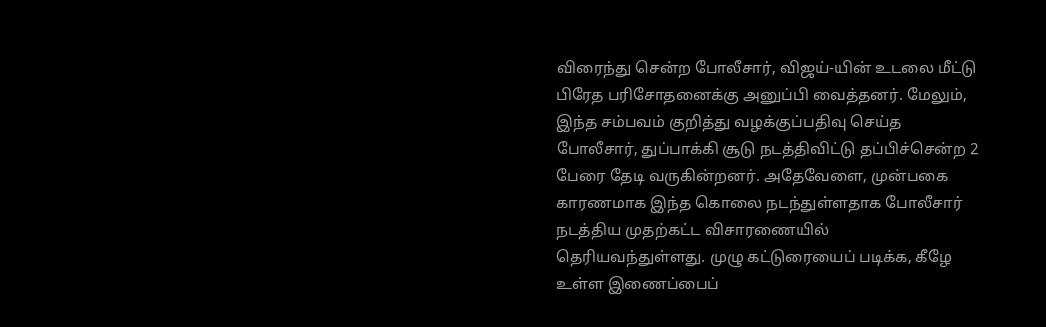விரைந்து சென்ற போலீசார், விஜய்-யின் உடலை மீட்டு பிரேத பரிசோதனைக்கு அனுப்பி வைத்தனர். மேலும், இந்த சம்பவம் குறித்து வழக்குப்பதிவு செய்த போலீசார், துப்பாக்கி சூடு நடத்திவிட்டு தப்பிச்சென்ற 2 பேரை தேடி வருகின்றனர். அதேவேளை, முன்பகை காரணமாக இந்த கொலை நடந்துள்ளதாக போலீசார் நடத்திய முதற்கட்ட விசாரணையில் தெரியவந்துள்ளது. முழு கட்டுரையைப் படிக்க, கீழே உள்ள இணைப்பைப்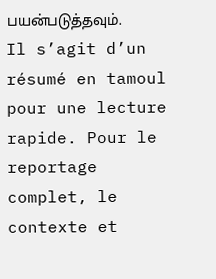பயன்படுத்தவும்.
Il s’agit d’un résumé en tamoul pour une lecture rapide. Pour le reportage complet, le contexte et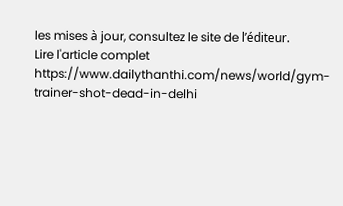les mises à jour, consultez le site de l’éditeur.
Lire l'article complet
https://www.dailythanthi.com/news/world/gym-trainer-shot-dead-in-delhi